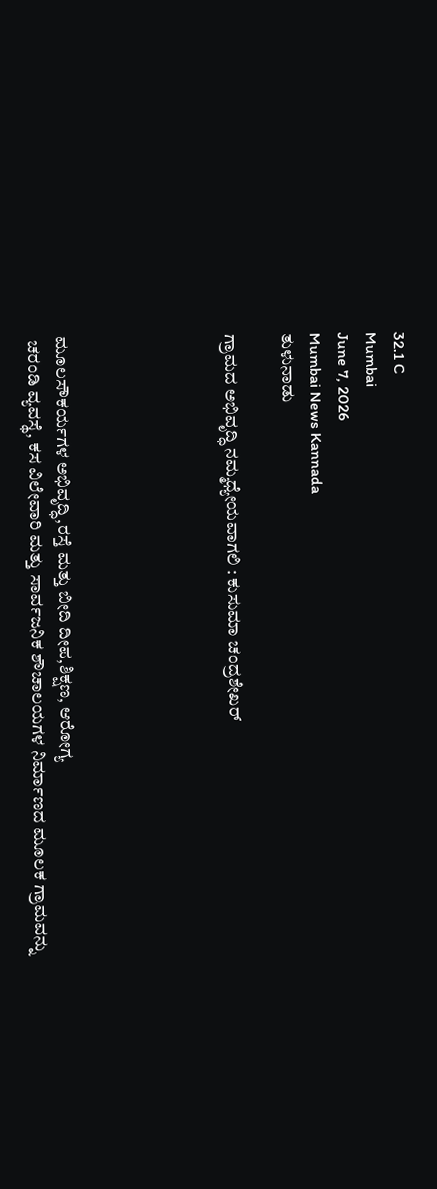32.1 C
Mumbai
June 7, 2026
Mumbai News Kannada
ತುಳುನಾಡು

ಗ್ರಾಮದ ಅಭಿವೃದ್ಧಿ ನಮ್ಮಧ್ಯೇಯವಾಗಲಿ : ಕುಸುಮಾ ಚಂದ್ರಶೇಖರ್





ಮೂಲಸೌಕರ್ಯಗಳ ಅಭಿವೃದ್ಧಿ,ರಸ್ತೆ ಮತ್ತು ಬೀದಿ ದೀಪ,ಶಿಕ್ಷಣ, ಆರೋಗ್ಯ
 ಚರಂಡಿ ವ್ಯವಸ್ಥೆ, ಕಸ ವಿಲೇವಾರಿ ಮತ್ತು ಸಾರ್ವಜನಿಕ ಶೌಚಾಲಯಗಳ ನಿರ್ಮಾಣದ ಮೂಲಕ ಗ್ರಾಮವನ್ನು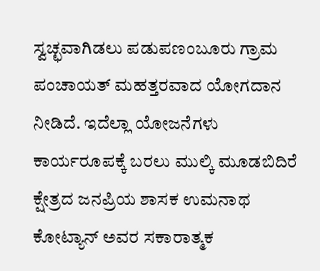ಸ್ವಚ್ಛವಾಗಿಡಲು ಪಡುಪಣಂಬೂರು ಗ್ರಾಮ ಪಂಚಾಯತ್ ಮಹತ್ತರವಾದ ಯೋಗದಾನ ನೀಡಿದೆ. ಇದೆಲ್ಲಾ ಯೋಜನೆಗಳು ಕಾರ್ಯರೂಪಕ್ಕೆ ಬರಲು ಮುಲ್ಕಿ ಮೂಡಬಿದಿರೆ ಕ್ಷೇತ್ರದ ಜನಪ್ರಿಯ ಶಾಸಕ ಉಮನಾಥ ಕೋಟ್ಯಾನ್ ಅವರ ಸಕಾರಾತ್ಮಕ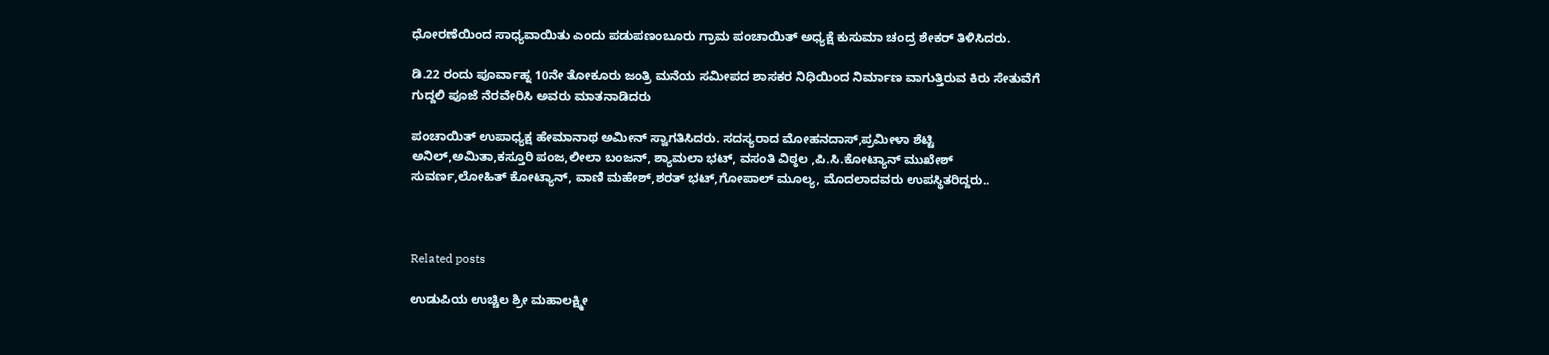ಧೋರಣೆಯಿಂದ ಸಾಧ್ಯವಾಯಿತು ಎಂದು ಪಡುಪಣಂಬೂರು ಗ್ರಾಮ‌ ಪಂಚಾಯಿತ್ ಅಧ್ಯಕ್ಷೆ ಕುಸುಮಾ ಚಂದ್ರ ಶೇಕರ್ ತಿಳಿಸಿದರು.

ಡಿ.22 ರಂದು ಪೂರ್ವಾಹ್ನ 10ನೇ ತೋಕೂರು ಜಂತ್ರಿ ಮನೆಯ ಸಮೀಪದ ಶಾಸಕರ ನಿಧಿಯಿಂದ ನಿರ್ಮಾಣ ವಾಗುತ್ತಿರುವ ಕಿರು ಸೇತುವೆಗೆ ಗುದ್ದಲಿ ಪೂಜೆ ನೆರವೇರಿಸಿ ಅವರು ಮಾತನಾಡಿದರು

ಪಂಚಾಯಿತ್ ಉಪಾಧ್ಯಕ್ಷ ಹೇಮಾನಾಥ ಅಮೀನ್ ಸ್ವಾಗತಿಸಿದರು. ಸದಸ್ಯರಾದ ಮೋಹನದಾಸ್,ಪ್ರಮೀಳಾ ಶೆಟ್ಟಿ ಅನಿಲ್,ಅಮಿತಾ,ಕಸ್ತೂರಿ ಪಂಜ,ಲೀಲಾ ಬಂಜನ್, ಶ್ಯಾಮಲಾ ಭಟ್, ವಸಂತಿ ವಿಠ್ಠಲ ,ಪಿ.ಸಿ.ಕೋಟ್ಯಾನ್ ಮುಖೇಶ್ ಸುವರ್ಣ,ಲೋಹಿತ್ ಕೋಟ್ಯಾನ್, ವಾಣಿ ಮಹೇಶ್,ಶರತ್ ಭಟ್,ಗೋಪಾಲ್ ಮೂಲ್ಯ, ಮೊದಲಾದವರು ಉಪಸ್ಥಿತರಿದ್ದರು..



Related posts

ಉಡುಪಿಯ ಉಚ್ಚಿಲ ಶ್ರೀ ಮಹಾಲಕ್ಷ್ಮೀ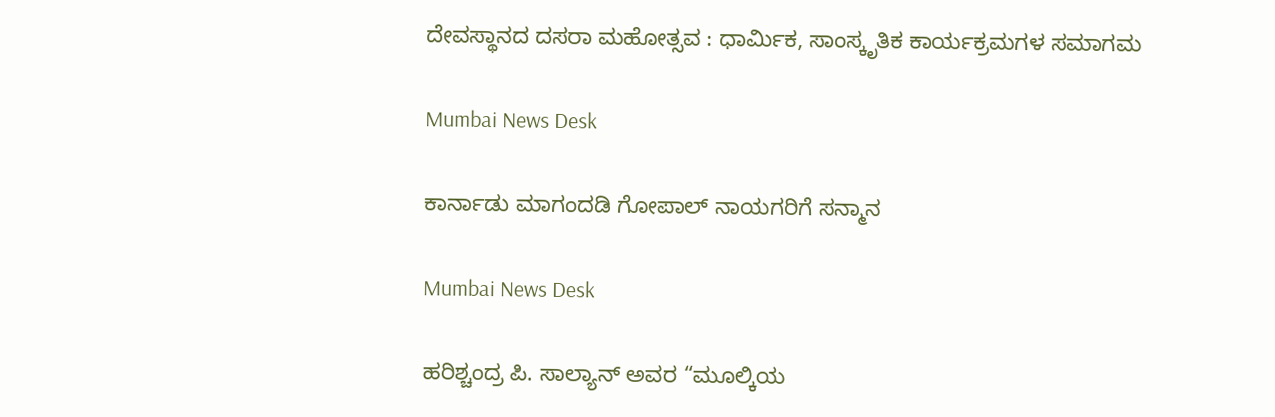ದೇವಸ್ಥಾನದ ದಸರಾ ಮಹೋತ್ಸವ : ಧಾರ್ಮಿಕ, ಸಾಂಸ್ಕೃತಿಕ ಕಾರ್ಯಕ್ರಮಗಳ ಸಮಾಗಮ

Mumbai News Desk

ಕಾರ್ನಾಡು ಮಾಗಂದಡಿ ಗೋಪಾಲ್ ನಾಯಗರಿಗೆ ಸನ್ಮಾನ

Mumbai News Desk

ಹರಿಶ್ಚಂದ್ರ ಪಿ. ಸಾಲ್ಯಾನ್ ಅವರ “ಮೂಲ್ಕಿಯ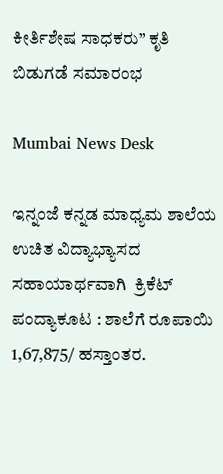ಕೀರ್ತಿಶೇಷ ಸಾಧಕರು” ಕೃತಿ ಬಿಡುಗಡೆ ಸಮಾರಂಭ

Mumbai News Desk

ಇನ್ನಂಜೆ ಕನ್ನಡ ಮಾಧ್ಯಮ ಶಾಲೆಯ ಉಚಿತ ವಿದ್ಯಾಭ್ಯಾಸದ ಸಹಾಯಾರ್ಥವಾಗಿ  ಕ್ರಿಕೆಟ್ ಪಂದ್ಯಾಕೂಟ : ಶಾಲೆಗೆ ರೂಪಾಯಿ 1,67,875/ ಹಸ್ತಾಂತರ.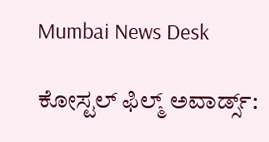Mumbai News Desk

ಕೋಸ್ಟಲ್ ಫಿಲ್ಮ್ ಅವಾರ್ಡ್ಸ್: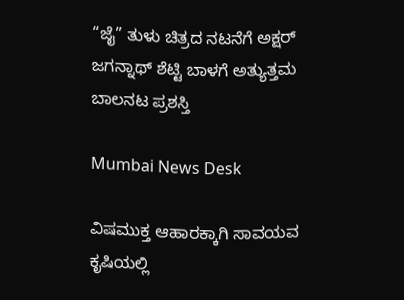“ಜೈ” ತುಳು ಚಿತ್ರದ ನಟನೆಗೆ ಅಕ್ಷರ್ ಜಗನ್ನಾಥ್ ಶೆಟ್ಟಿ ಬಾಳಗೆ ಅತ್ಯುತ್ತಮ ಬಾಲನಟ ಪ್ರಶಸ್ತಿ

Mumbai News Desk

ವಿಷಮುಕ್ತ ಆಹಾರಕ್ಕಾಗಿ ಸಾವಯವ ಕೃಷಿಯಲ್ಲಿ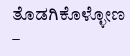ತೊಡಗಿಕೊಳ್ಳೋಣ –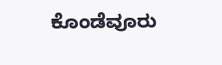ಕೊಂಡೆವೂರು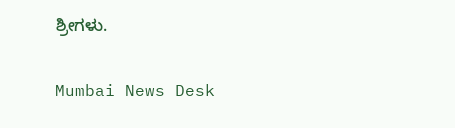ಶ್ರೀಗಳು.

Mumbai News Desk